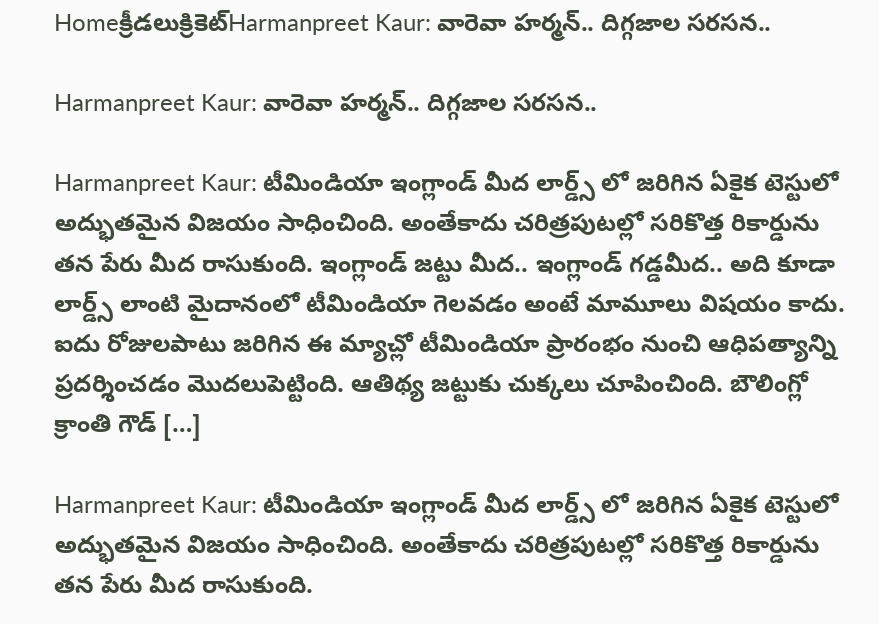Homeక్రీడలుక్రికెట్‌Harmanpreet Kaur: వారెవా హర్మన్.. దిగ్గజాల సరసన..

Harmanpreet Kaur: వారెవా హర్మన్.. దిగ్గజాల సరసన..

Harmanpreet Kaur: టీమిండియా ఇంగ్లాండ్ మీద లార్డ్స్ లో జరిగిన ఏకైక టెస్టులో అద్భుతమైన విజయం సాధించింది. అంతేకాదు చరిత్రపుటల్లో సరికొత్త రికార్డును తన పేరు మీద రాసుకుంది. ఇంగ్లాండ్ జట్టు మీద.. ఇంగ్లాండ్ గడ్డమీద.. అది కూడా లార్డ్స్ లాంటి మైదానంలో టీమిండియా గెలవడం అంటే మామూలు విషయం కాదు. ఐదు రోజులపాటు జరిగిన ఈ మ్యాచ్లో టీమిండియా ప్రారంభం నుంచి ఆధిపత్యాన్ని ప్రదర్శించడం మొదలుపెట్టింది. ఆతిథ్య జట్టుకు చుక్కలు చూపించింది. బౌలింగ్లో క్రాంతి గౌడ్ […]

Harmanpreet Kaur: టీమిండియా ఇంగ్లాండ్ మీద లార్డ్స్ లో జరిగిన ఏకైక టెస్టులో అద్భుతమైన విజయం సాధించింది. అంతేకాదు చరిత్రపుటల్లో సరికొత్త రికార్డును తన పేరు మీద రాసుకుంది.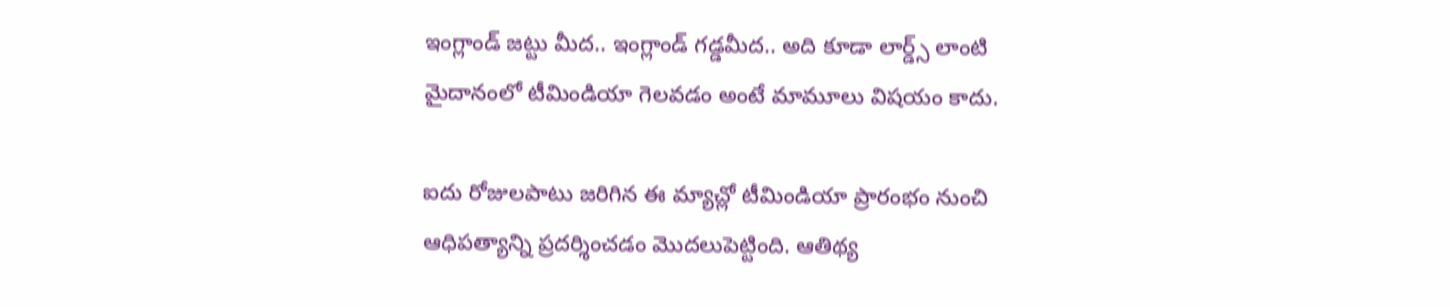ఇంగ్లాండ్ జట్టు మీద.. ఇంగ్లాండ్ గడ్డమీద.. అది కూడా లార్డ్స్ లాంటి మైదానంలో టీమిండియా గెలవడం అంటే మామూలు విషయం కాదు.

ఐదు రోజులపాటు జరిగిన ఈ మ్యాచ్లో టీమిండియా ప్రారంభం నుంచి ఆధిపత్యాన్ని ప్రదర్శించడం మొదలుపెట్టింది. ఆతిథ్య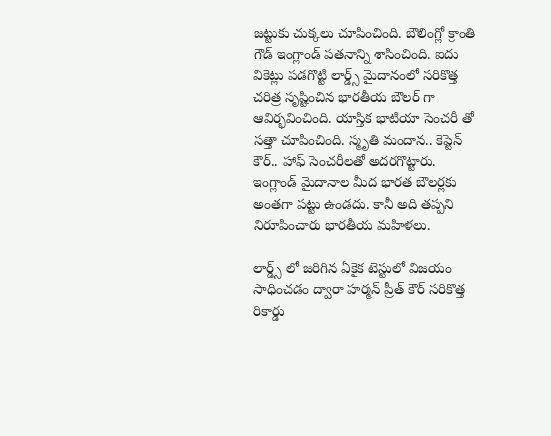జట్టుకు చుక్కలు చూపించింది. బౌలింగ్లో క్రాంతి గౌడ్ ఇంగ్లాండ్ పతనాన్ని శాసించింది. ఐదు వికెట్లు పడగొట్టి లార్డ్స్ మైదానంలో సరికొత్త చరిత్ర సృష్టించిన భారతీయ బౌలర్ గా ఆవిర్భవించింది. యాస్తిక భాటియా సెంచరీ తో సత్తా చూపించింది. స్మృతి మందాన.. కెప్టెన్ కౌర్.. హాఫ్ సెంచరీలతో అదరగొట్టారు. ఇంగ్లాండ్ మైదానాల మీద భారత బౌలర్లకు అంతగా పట్టు ఉండదు. కానీ అది తప్పని నిరూపించారు భారతీయ మహిళలు.

లార్డ్స్ లో జరిగిన ఏకైక టెస్టులో విజయం సాధించడం ద్వారా హర్మన్ ప్రీత్ కౌర్ సరికొత్త రికార్డు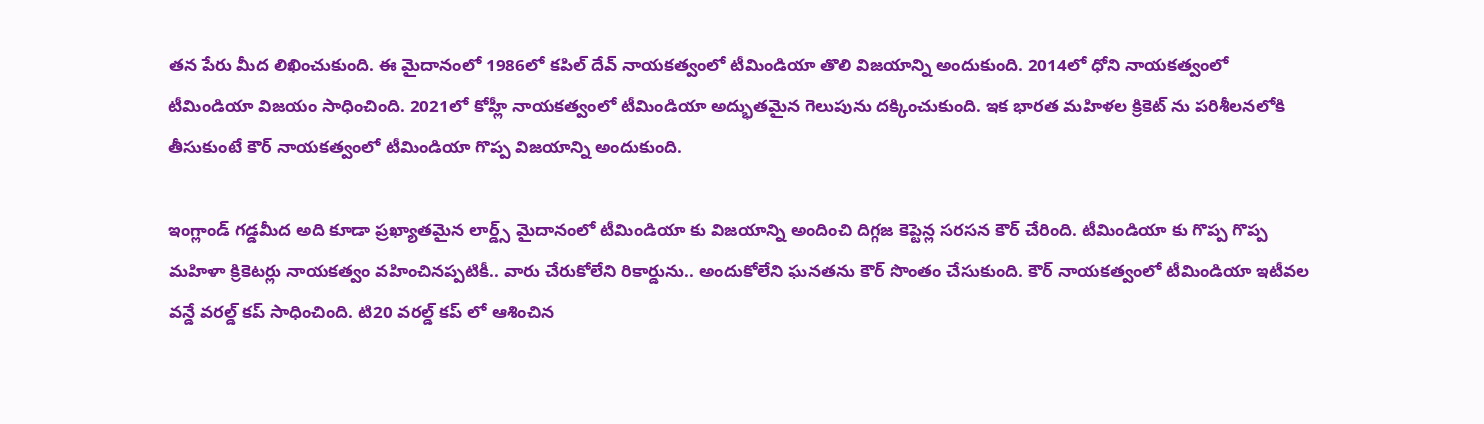తన పేరు మీద లిఖించుకుంది. ఈ మైదానంలో 1986లో కపిల్ దేవ్ నాయకత్వంలో టీమిండియా తొలి విజయాన్ని అందుకుంది. 2014లో ధోని నాయకత్వంలో టీమిండియా విజయం సాధించింది. 2021లో కోహ్లీ నాయకత్వంలో టీమిండియా అద్భుతమైన గెలుపును దక్కించుకుంది. ఇక భారత మహిళల క్రికెట్ ను పరిశీలనలోకి తీసుకుంటే కౌర్ నాయకత్వంలో టీమిండియా గొప్ప విజయాన్ని అందుకుంది.

ఇంగ్లాండ్ గడ్డమీద అది కూడా ప్రఖ్యాతమైన లార్డ్స్ మైదానంలో టీమిండియా కు విజయాన్ని అందించి దిగ్గజ కెప్టెన్ల సరసన కౌర్ చేరింది. టీమిండియా కు గొప్ప గొప్ప మహిళా క్రికెటర్లు నాయకత్వం వహించినప్పటికీ.. వారు చేరుకోలేని రికార్డును.. అందుకోలేని ఘనతను కౌర్ సొంతం చేసుకుంది. కౌర్ నాయకత్వంలో టీమిండియా ఇటీవల వన్డే వరల్డ్ కప్ సాధించింది. టి20 వరల్డ్ కప్ లో ఆశించిన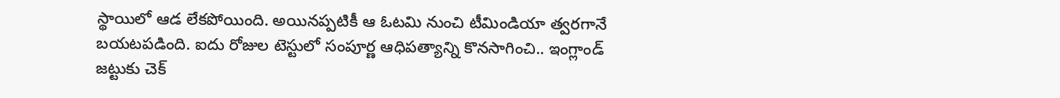స్థాయిలో ఆడ లేకపోయింది. అయినప్పటికీ ఆ ఓటమి నుంచి టీమిండియా త్వరగానే బయటపడింది. ఐదు రోజుల టెస్టులో సంపూర్ణ ఆధిపత్యాన్ని కొనసాగించి.. ఇంగ్లాండ్ జట్టుకు చెక్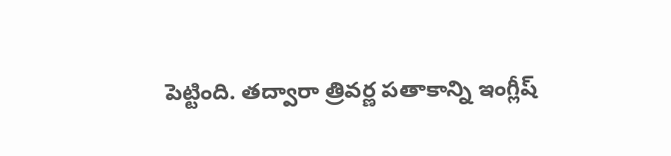పెట్టింది. తద్వారా త్రివర్ణ పతాకాన్ని ఇంగ్లీష్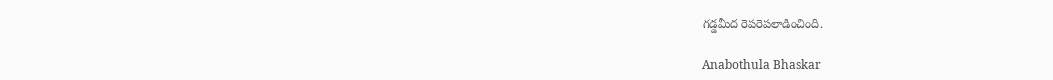గడ్డమీద రెపరెపలాడించింది.

Anabothula Bhaskar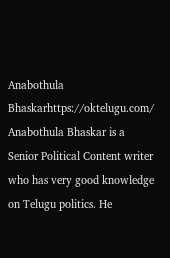Anabothula Bhaskarhttps://oktelugu.com/
Anabothula Bhaskar is a Senior Political Content writer who has very good knowledge on Telugu politics. He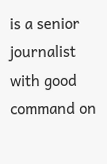is a senior journalist with good command on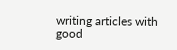writing articles with good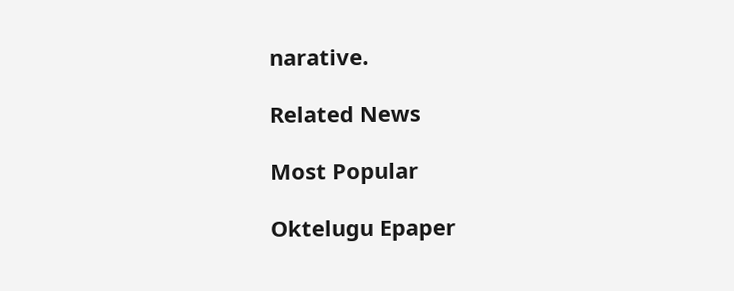narative.

Related News

Most Popular

Oktelugu Epaper